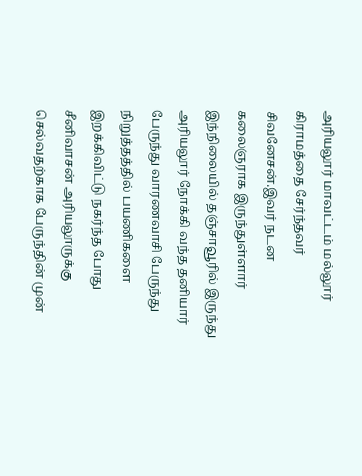அரியலூர் மாவட்டம் மல்லூர் கிராமத்தை சேர்ந்தவர் சிவனேசன்.இவர் நடன கலைஞராக இருந்துள்ளார் இந்நிலையில் தஞ்சாவூரில் இருந்து அரியலூர் நோக்கி வந்த தனியார் பேருந்து வாரணவாசி பேருந்து நிறுத்தத்தில் பயணிகளை இறக்கிவிட்டு நகர்ந்த போது சீனிவாசன் அரியலூருக்கு செல்வதற்காக பேருந்தின் முன்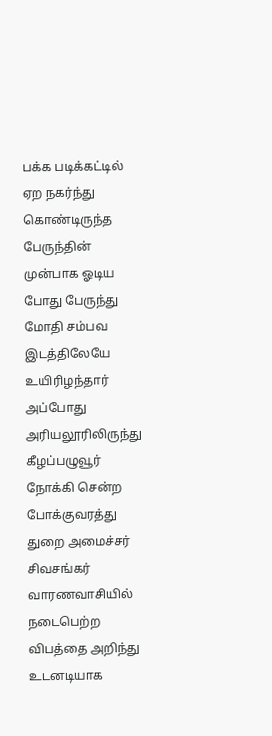பக்க படிக்கட்டில் ஏற நகர்ந்து கொண்டிருந்த பேருந்தின் முன்பாக ஓடிய போது பேருந்து மோதி சம்பவ இடத்திலேயே உயிரிழந்தார் அப்போது அரியலூரிலிருந்து கீழப்பழுவூர் நோக்கி சென்ற போக்குவரத்து துறை அமைச்சர் சிவசங்கர் வாரணவாசியில் நடைபெற்ற விபத்தை அறிந்து உடனடியாக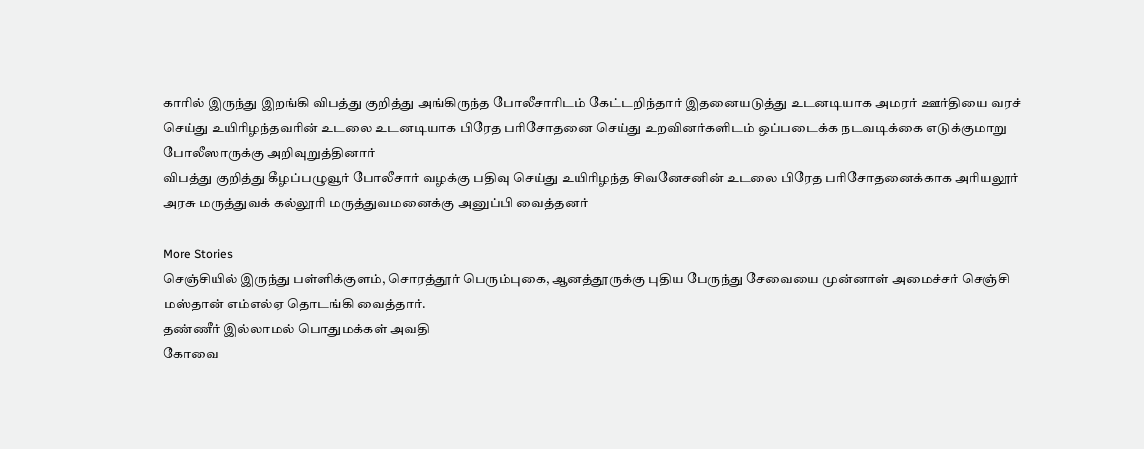காரில் இருந்து இறங்கி விபத்து குறித்து அங்கிருந்த போலீசாரிடம் கேட்டறிந்தார் இதனையடுத்து உடனடியாக அமரர் ஊர்தியை வரச் செய்து உயிரிழந்தவரின் உடலை உடனடியாக பிரேத பரிசோதனை செய்து உறவினர்களிடம் ஒப்படைக்க நடவடிக்கை எடுக்குமாறு போலீஸாருக்கு அறிவுறுத்தினார்
விபத்து குறித்து கீழப்பழுவூர் போலீசார் வழக்கு பதிவு செய்து உயிரிழந்த சிவனேசனின் உடலை பிரேத பரிசோதனைக்காக அரியலூர் அரசு மருத்துவக் கல்லூரி மருத்துவமனைக்கு அனுப்பி வைத்தனர்

More Stories
செஞ்சியில் இருந்து பள்ளிக்குளம், சொரத்தூர் பெரும்புகை, ஆனத்தூருக்கு புதிய பேருந்து சேவையை முன்னாள் அமைச்சர் செஞ்சி மஸ்தான் எம்எல்ஏ தொடங்கி வைத்தார்.
தண்ணீர் இல்லாமல் பொதுமக்கள் அவதி
கோவை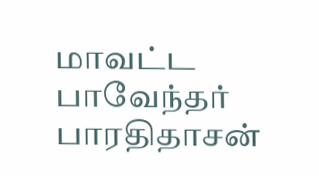மாவட்ட பாவேந்தர் பாரதிதாசன்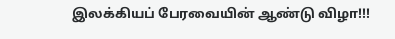இலக்கியப் பேரவையின் ஆண்டு விழா!!!